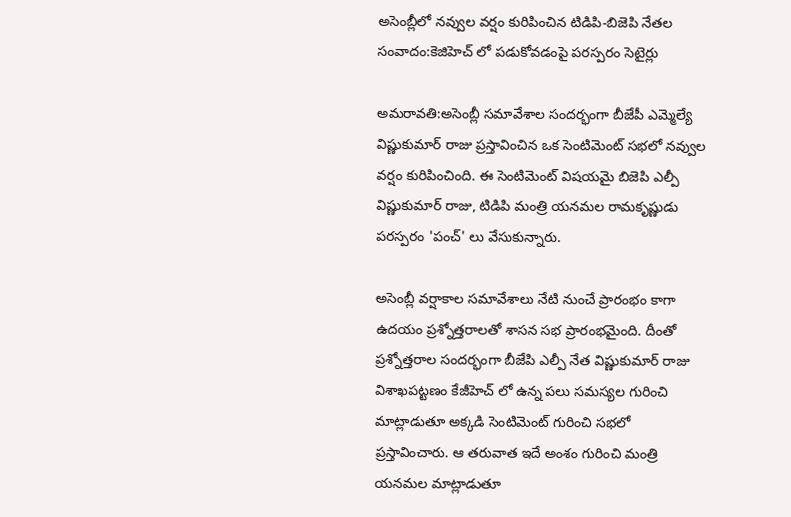అసెంబ్లీలో నవ్వుల వర్షం కురిపించిన టిడిపి-బిజెపి నేతల సంవాదం:కెజిహెచ్ లో పడుకోవడంపై పరస్పరం సెటైర్లు

అమరావతి:అసెంబ్లీ సమావేశాల సందర్భంగా బీజేపీ ఎమ్మెల్యే విష్ణుకుమార్ రాజు ప్రస్తావించిన ఒక సెంటిమెంట్‌ సభలో నవ్వుల వర్షం కురిపించింది. ఈ సెంటిమెంట్ విషయమై బిజెపి ఎల్పీ విష్ణుకుమార్ రాజు, టిడిపి మంత్రి యనమల రామకృష్ణుడు పరస్పరం 'పంచ్' లు వేసుకున్నారు.

అసెంబ్లీ వర్షాకాల సమావేశాలు నేటి నుంచే ప్రారంభం కాగా ఉదయం ప్రశ్నోత్తరాలతో శాసన సభ ప్రారంభమైంది. దీంతో ప్రశ్నోత్తరాల సందర్భంగా బీజేపి ఎల్పీ నేత విష్ణుకుమార్ రాజు విశాఖపట్టణం కేజీహెచ్ లో ఉన్న పలు సమస్యల గురించి మాట్లాడుతూ అక్కడి సెంటిమెంట్ గురించి సభలో ప్రస్తావించారు. ఆ తరువాత ఇదే అంశం గురించి మంత్రి యనమల మాట్లాడుతూ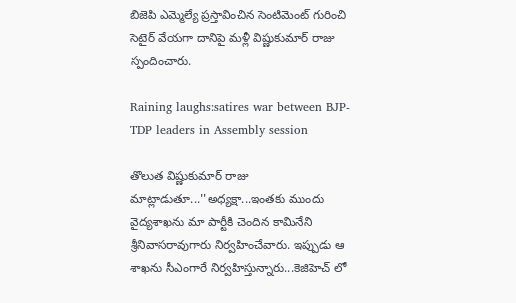బిజెపి ఎమ్మెల్యే ప్రస్తావించిన సెంటిమెంట్ గురించి సెటైర్ వేయగా దానిపై మళ్లీ విష్ణుకుమార్ రాజు స్పందించారు.

Raining laughs:satires war between BJP-TDP leaders in Assembly session

తొలుత విష్ణుకుమార్ రాజు మాట్లాడుతూ...''అధ్యక్షా...ఇంతకు ముందు వైద్యశాఖను మా పార్టీకి చెందిన కామినేని శ్రీనివాసరావుగారు నిర్వహించేవారు. ఇప్పుడు ఆ శాఖను సీఎంగారే నిర్వహిస్తున్నారు...కెజిహెచ్ లో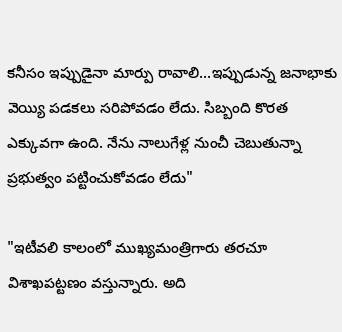కనీసం ఇప్పుడైనా మార్పు రావాలి...ఇప్పుడున్న జనాభాకు వెయ్యి పడకలు సరిపోవడం లేదు. సిబ్బంది కొరత ఎక్కువగా ఉంది. నేను నాలుగేళ్ల నుంచీ చెబుతున్నా ప్రభుత్వం పట్టించుకోవడం లేదు"

"ఇటీవలి కాలంలో ముఖ్యమంత్రిగారు తరచూ విశాఖపట్టణం వస్తున్నారు. అది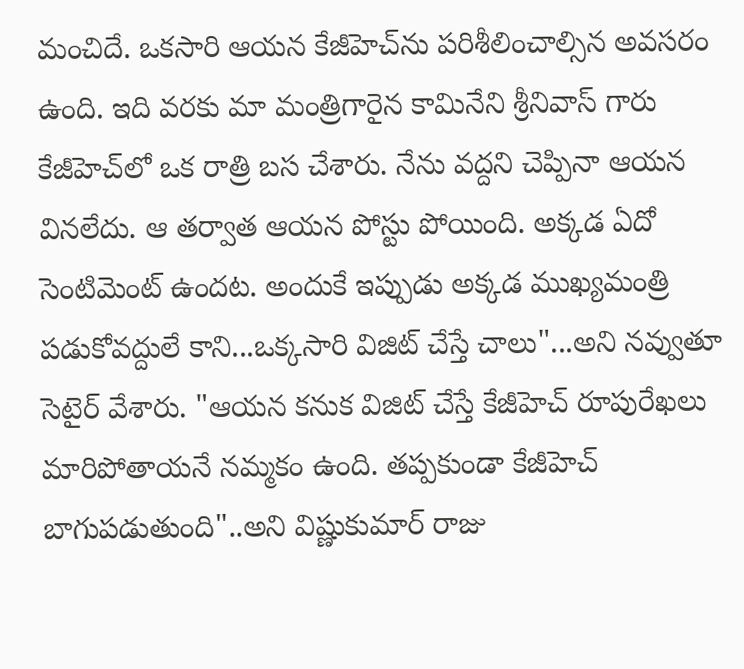మంచిదే. ఒకసారి ఆయన కేజీహెచ్‌ను పరిశీలించాల్సిన అవసరం ఉంది. ఇది వరకు మా మంత్రిగారైన కామినేని శ్రీనివాస్ గారు కేజీహెచ్‌లో ఒక రాత్రి బస చేశారు. నేను వద్దని చెప్పినా ఆయన వినలేదు. ఆ తర్వాత ఆయన పోస్టు పోయింది. అక్కడ ఏదో సెంటిమెంట్ ఉందట. అందుకే ఇప్పుడు అక్కడ ముఖ్యమంత్రి పడుకోవద్దులే కాని...ఒక్కసారి విజిట్ చేస్తే చాలు"...అని నవ్వుతూ సెటైర్ వేశారు. "ఆయన కనుక విజిట్ చేస్తే కేజీహెచ్ రూపురేఖలు మారిపోతాయనే నమ్మకం ఉంది. తప్పకుండా కేజీహెచ్ బాగుపడుతుంది"..అని విష్ణుకుమార్ రాజు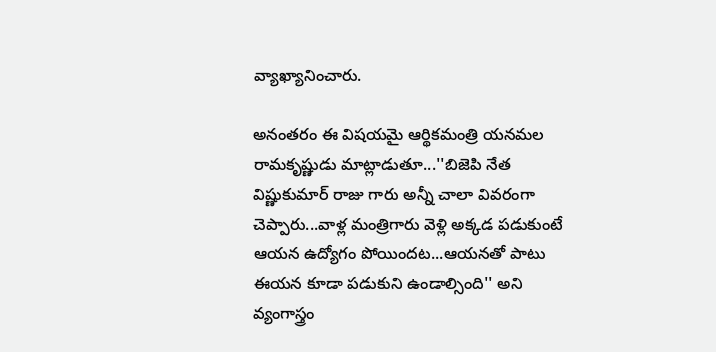వ్యాఖ్యానించారు.

అనంతరం ఈ విషయమై ఆర్థికమంత్రి యనమల రామకృష్ణుడు మాట్లాడుతూ...''బిజెపి నేత విష్ణుకుమార్ రాజు గారు అన్నీ చాలా వివరంగా చెప్పారు...వాళ్ల మంత్రిగారు వెళ్లి అక్కడ పడుకుంటే ఆయన ఉద్యోగం పోయిందట...ఆయనతో పాటు ఈయన కూడా పడుకుని ఉండాల్సింది'' అని వ్యంగాస్త్రం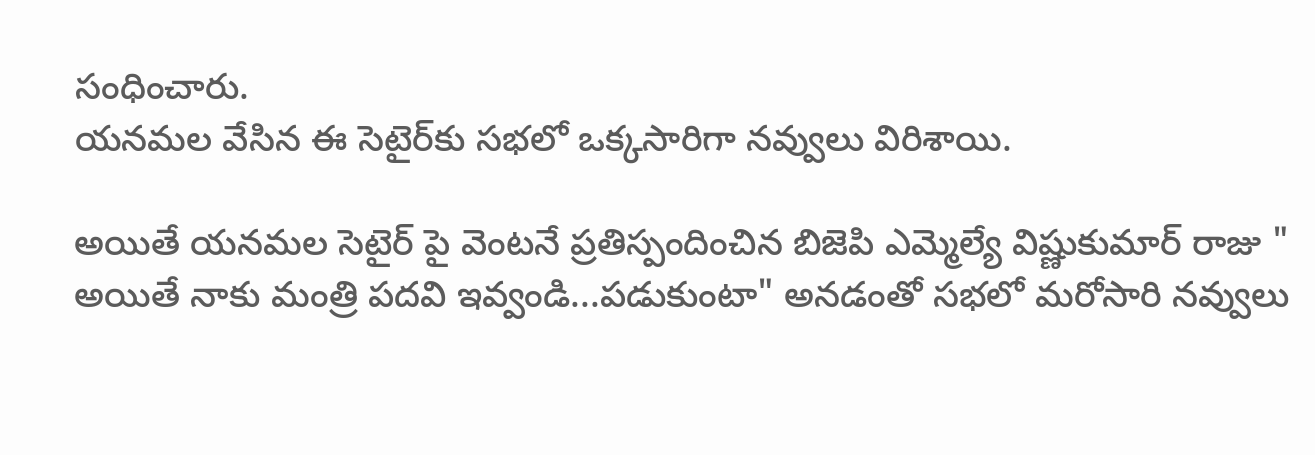సంధించారు.
యనమల వేసిన ఈ సెటైర్‌కు సభలో ఒక్కసారిగా నవ్వులు విరిశాయి.

అయితే యనమల సెటైర్ పై వెంటనే ప్రతిస్పందించిన బిజెపి ఎమ్మెల్యే విష్ణుకుమార్ రాజు " అయితే నాకు మంత్రి పదవి ఇవ్వండి...పడుకుంటా" అనడంతో సభలో మరోసారి నవ్వులు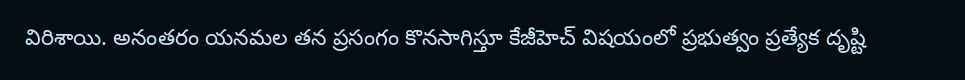విరిశాయి. అనంతరం యనమల తన ప్రసంగం కొనసాగిస్తూ కేజీహెచ్ విషయంలో ప్రభుత్వం ప్రత్యేక దృష్టి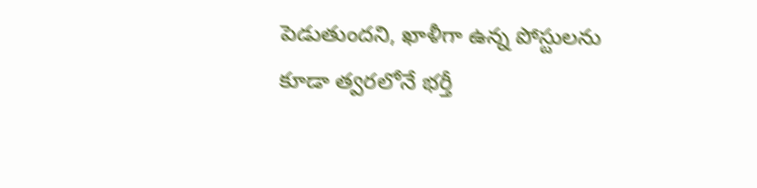పెడుతుందని, ఖాళీగా ఉన్న పోస్టులను కూడా త్వరలోనే భర్తీ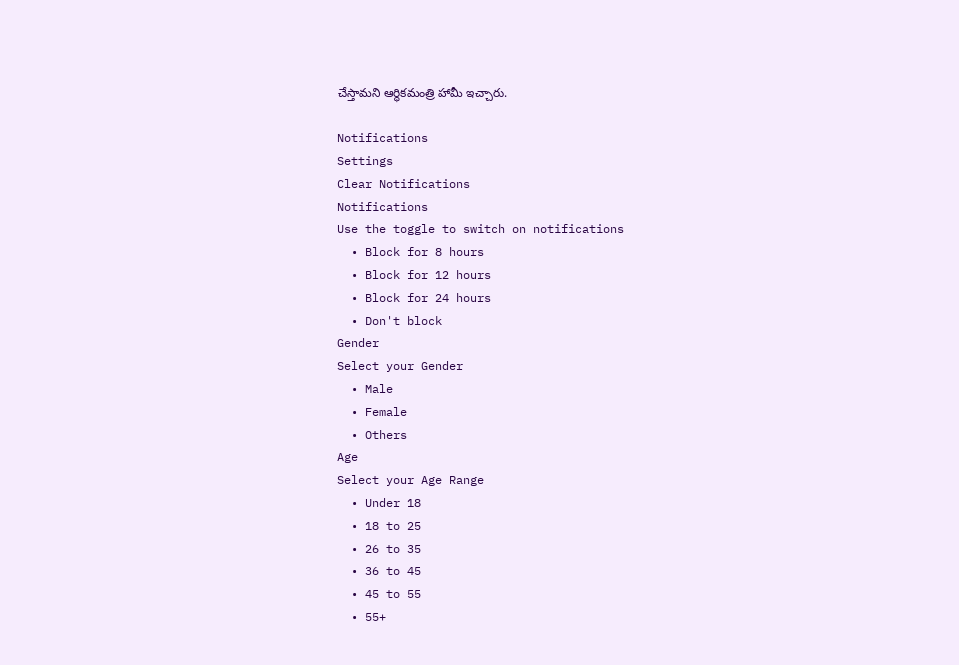చేస్తామని ఆర్థికమంత్రి హామీ ఇచ్చారు.

Notifications
Settings
Clear Notifications
Notifications
Use the toggle to switch on notifications
  • Block for 8 hours
  • Block for 12 hours
  • Block for 24 hours
  • Don't block
Gender
Select your Gender
  • Male
  • Female
  • Others
Age
Select your Age Range
  • Under 18
  • 18 to 25
  • 26 to 35
  • 36 to 45
  • 45 to 55
  • 55+